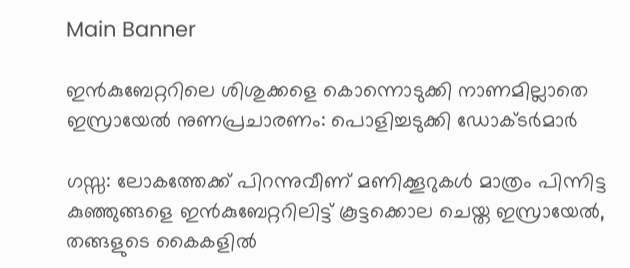Main Banner

ഇൻകുബേറ്ററിലെ ശിശുക്കളെ കൊന്നൊടുക്കി നാണമില്ലാതെ ഇസ്രായേല്‍ നുണപ്രചാരണം: പൊളിച്ചടുക്കി ഡോക്ടര്‍മാര്‍

ഗസ്സ: ലോകത്തേക്ക് പിറന്നുവീണ് മണിക്കൂറുകള്‍ മാത്രം പിന്നിട്ട കുഞ്ഞുങ്ങളെ ഇൻകുബേറ്ററിലിട്ട് കൂട്ടക്കൊല ചെയ്ത ഇസ്രായേല്‍, തങ്ങളുടെ കൈകളില്‍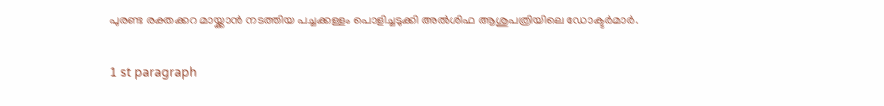പുരണ്ട രക്തക്കറ മായ്ക്കാൻ നടത്തിയ പച്ചക്കള്ളം പൊളിച്ചടുക്കി അല്‍ശിഫ ആശുപത്രിയിലെ ഡോക്ടര്‍മാര്‍.

1 st paragraph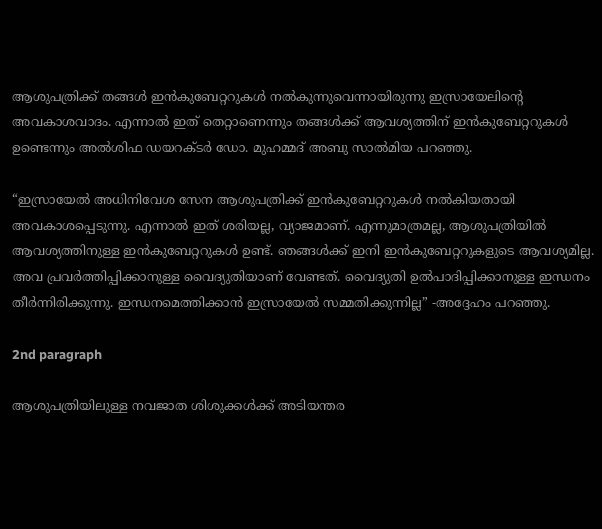ആശുപത്രിക്ക് തങ്ങള്‍ ഇൻകുബേറ്ററുകള്‍ നല്‍കുന്നുവെന്നായിരുന്നു ഇസ്രായേലിന്റെ അവകാശവാദം. എന്നാല്‍ ഇത് തെറ്റാണെന്നും തങ്ങള്‍ക്ക് ആവശ്യത്തിന് ഇൻകുബേറ്ററുകള്‍ ഉണ്ടെന്നും അല്‍ശിഫ ഡയറക്ടര്‍ ഡോ. മുഹമ്മദ് അബു സാല്‍മിയ പറഞ്ഞു.

“ഇസ്രായേല്‍ അധിനിവേശ സേന ആശുപത്രിക്ക് ഇൻകുബേറ്ററുകള്‍ നല്‍കിയതായി അവകാശപ്പെടുന്നു. എന്നാല്‍ ഇത് ശരിയല്ല, വ്യാജമാണ്. എന്നുമാത്രമല്ല, ആശുപത്രിയില്‍ ആവശ്യത്തിനുള്ള ഇൻകുബേറ്ററുകള്‍ ഉണ്ട്. ഞങ്ങള്‍ക്ക് ഇനി ഇൻകുബേറ്ററുകളുടെ ആവശ്യമില്ല. അവ പ്രവര്‍ത്തിപ്പിക്കാനുള്ള വൈദ്യുതിയാണ് വേണ്ടത്. വൈദ്യുതി ഉല്‍പാദിപ്പിക്കാനുള്ള ഇന്ധനം തീര്‍ന്നിരിക്കുന്നു. ഇന്ധനമെത്തിക്കാൻ ഇസ്രായേല്‍ സമ്മതിക്കുന്നില്ല” -അദ്ദേഹം പറഞ്ഞു.

2nd paragraph

ആശുപത്രിയിലുള്ള നവജാത ശിശുക്കള്‍ക്ക് അടിയന്തര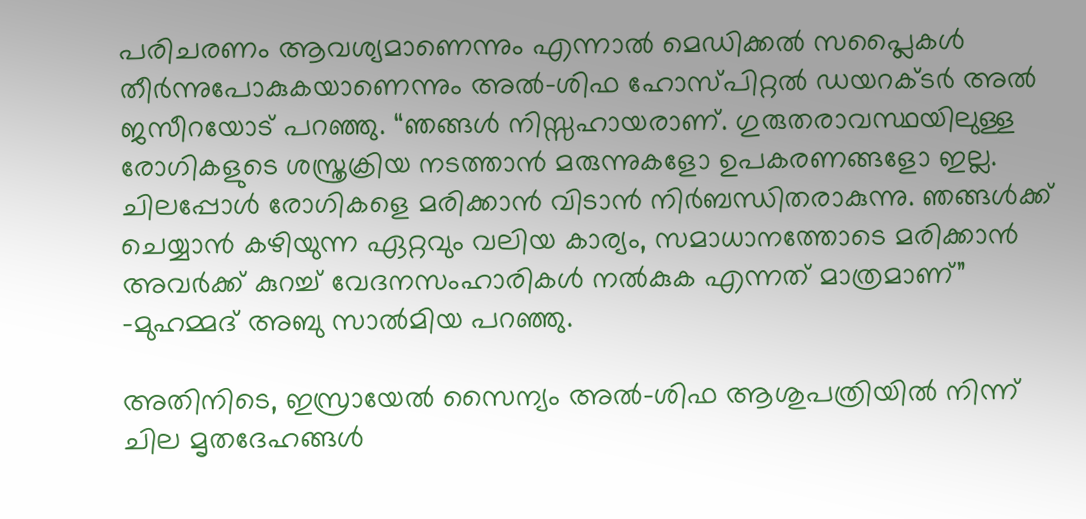പരിചരണം ആവശ്യമാണെന്നും എന്നാല്‍ മെഡിക്കല്‍ സപ്ലൈകള്‍ തീര്‍ന്നുപോകുകയാണെന്നും അല്‍-ശിഫ ഹോസ്പിറ്റല്‍ ഡയറക്ടര്‍ അല്‍ ജസീറയോട് പറഞ്ഞു. “ഞങ്ങള്‍ നിസ്സഹായരാണ്. ഗുരുതരാവസ്ഥയിലുള്ള രോഗികളുടെ ശസ്ത്രക്രിയ നടത്താൻ മരുന്നുകളോ ഉപകരണങ്ങളോ ഇല്ല. ചിലപ്പോള്‍ രോഗികളെ മരിക്കാൻ വിടാൻ നിര്‍ബന്ധിതരാകുന്നു. ഞങ്ങള്‍ക്ക് ചെയ്യാൻ കഴിയുന്ന ഏറ്റവും വലിയ കാര്യം, സമാധാനത്തോടെ മരിക്കാൻ അവര്‍ക്ക് കുറച്ച്‌ വേദനസംഹാരികള്‍ നല്‍കുക എന്നത് മാത്രമാണ്” -മുഹമ്മദ് അബു സാല്‍മിയ പറഞ്ഞു.

അതിനിടെ, ഇസ്രായേല്‍ സൈന്യം അല്‍-ശിഫ ആശുപത്രിയില്‍ നിന്ന് ചില മൃതദേഹങ്ങള്‍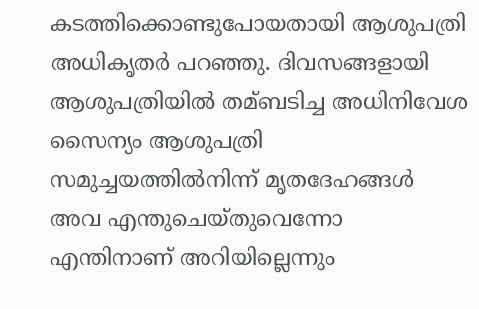കടത്തിക്കൊണ്ടുപോയതായി ആശുപത്രി അധികൃതര്‍ പറഞ്ഞു. ദിവസങ്ങളായി ആശുപത്രിയില്‍ തമ്ബടിച്ച അധിനിവേശ സൈന്യം ആശുപത്രി സമുച്ചയത്തില്‍നിന്ന് മൃതദേഹങ്ങള്‍ അവ എന്തുചെയ്തുവെന്നോ എന്തിനാണ് അറിയില്ലെന്നും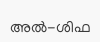അല്‍-ശിഫ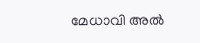മേധാവി അല്‍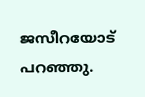ജസീറയോട് പറഞ്ഞു.